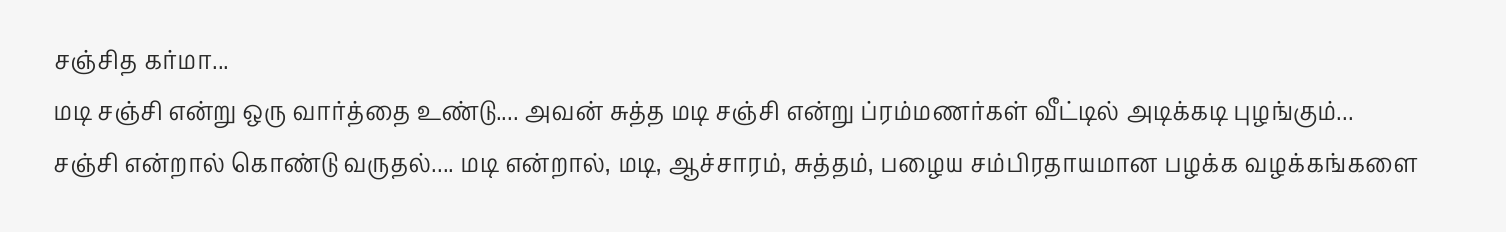சஞ்சித கர்மா...
மடி சஞ்சி என்று ஒரு வார்த்தை உண்டு.... அவன் சுத்த மடி சஞ்சி என்று ப்ரம்மணர்கள் வீட்டில் அடிக்கடி புழங்கும்...
சஞ்சி என்றால் கொண்டு வருதல்.... மடி என்றால், மடி, ஆச்சாரம், சுத்தம், பழைய சம்பிரதாயமான பழக்க வழக்கங்களை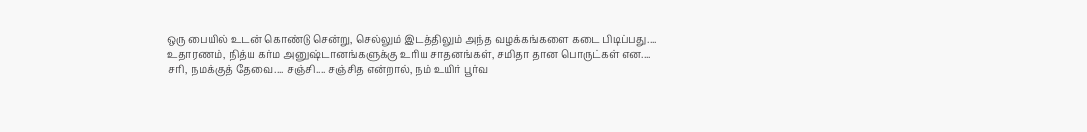ஒரு பையில் உடன் கொண்டு சென்று, செல்லும் இடத்திலும் அந்த வழக்கங்களை கடை பிடிப்பது....
உதாரணம், நித்ய கர்ம அனுஷ்டானங்களுக்கு உரிய சாதனங்கள், சமிதா தான பொருட்கள் என....
சரி, நமக்குத் தேவை.... சஞ்சி.... சஞ்சித என்றால், நம் உயிர் பூர்வ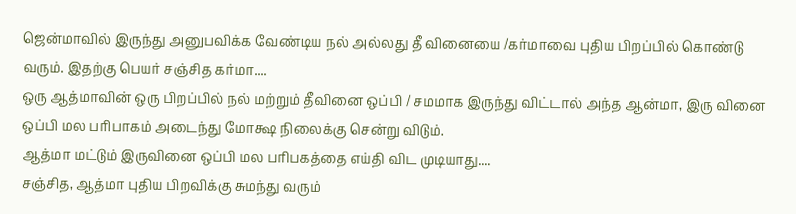ஜென்மாவில் இருந்து அனுபவிக்க வேண்டிய நல் அல்லது தீ வினையை /கர்மாவை புதிய பிறப்பில் கொண்டு வரும். இதற்கு பெயர் சஞ்சித கர்மா....
ஒரு ஆத்மாவின் ஒரு பிறப்பில் நல் மற்றும் தீவினை ஒப்பி / சமமாக இருந்து விட்டால் அந்த ஆன்மா, இரு வினை ஒப்பி மல பரிபாகம் அடைந்து மோக்ஷ நிலைக்கு சென்று விடும்.
ஆத்மா மட்டும் இருவினை ஒப்பி மல பரிபகத்தை எய்தி விட முடியாது....
சஞ்சித, ஆத்மா புதிய பிறவிக்கு சுமந்து வரும்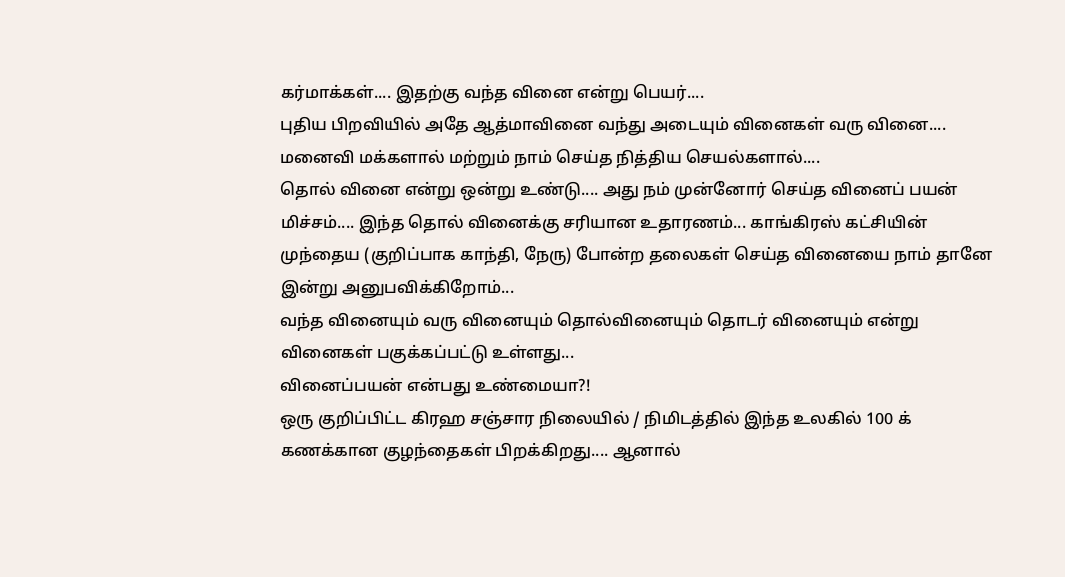கர்மாக்கள்.... இதற்கு வந்த வினை என்று பெயர்....
புதிய பிறவியில் அதே ஆத்மாவினை வந்து அடையும் வினைகள் வரு வினை.... மனைவி மக்களால் மற்றும் நாம் செய்த நித்திய செயல்களால்....
தொல் வினை என்று ஒன்று உண்டு.... அது நம் முன்னோர் செய்த வினைப் பயன் மிச்சம்.... இந்த தொல் வினைக்கு சரியான உதாரணம்... காங்கிரஸ் கட்சியின் முந்தைய (குறிப்பாக காந்தி, நேரு) போன்ற தலைகள் செய்த வினையை நாம் தானே இன்று அனுபவிக்கிறோம்...
வந்த வினையும் வரு வினையும் தொல்வினையும் தொடர் வினையும் என்று வினைகள் பகுக்கப்பட்டு உள்ளது...
வினைப்பயன் என்பது உண்மையா?!
ஒரு குறிப்பிட்ட கிரஹ சஞ்சார நிலையில் / நிமிடத்தில் இந்த உலகில் 100 க் கணக்கான குழந்தைகள் பிறக்கிறது.... ஆனால்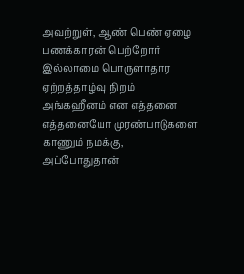அவற்றுள், ஆண் பெண் ஏழை பணக்காரன் பெற்றோர் இல்லாமை பொருளாதார ஏற்றத்தாழ்வு நிறம் அங்கஹீனம் என எத்தனை எத்தனையோ முரண்பாடுகளை காணும் நமக்கு, அப்போதுதான்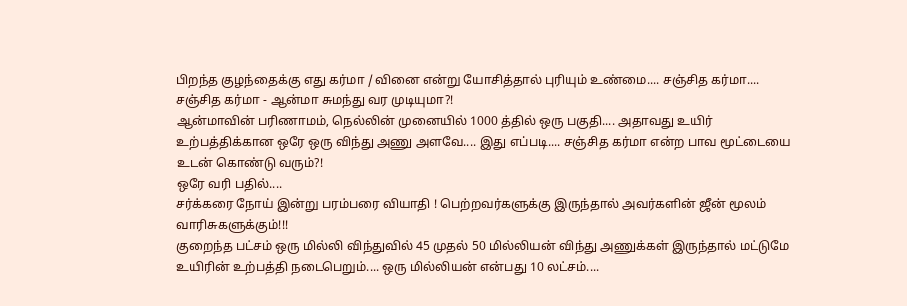பிறந்த குழந்தைக்கு எது கர்மா / வினை என்று யோசித்தால் புரியும் உண்மை.... சஞ்சித கர்மா....
சஞ்சித கர்மா - ஆன்மா சுமந்து வர முடியுமா?!
ஆன்மாவின் பரிணாமம், நெல்லின் முனையில் 1000 த்தில் ஒரு பகுதி.... அதாவது உயிர் உற்பத்திக்கான ஒரே ஒரு விந்து அணு அளவே.... இது எப்படி.... சஞ்சித கர்மா என்ற பாவ மூட்டையை உடன் கொண்டு வரும்?!
ஒரே வரி பதில்....
சர்க்கரை நோய் இன்று பரம்பரை வியாதி ! பெற்றவர்களுக்கு இருந்தால் அவர்களின் ஜீன் மூலம் வாரிசுகளுக்கும்!!!
குறைந்த பட்சம் ஒரு மில்லி விந்துவில் 45 முதல் 50 மில்லியன் விந்து அணுக்கள் இருந்தால் மட்டுமே உயிரின் உற்பத்தி நடைபெறும்.... ஒரு மில்லியன் என்பது 10 லட்சம்....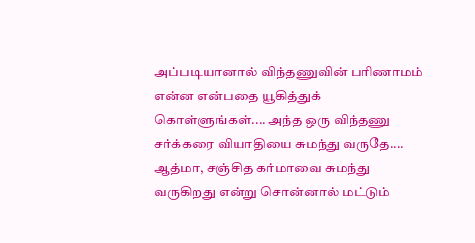அப்படியானால் விந்தணுவின் பரிணாமம் என்ன என்பதை யூகித்துக் கொள்ளுங்கள்.... அந்த ஒரு விந்தணு சர்க்கரை வியாதியை சுமந்து வருதே.... ஆத்மா, சஞ்சித கர்மாவை சுமந்து வருகிறது என்று சொன்னால் மட்டும்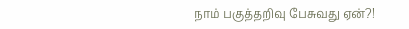நாம் பகுத்தறிவு பேசுவது ஏன்?!